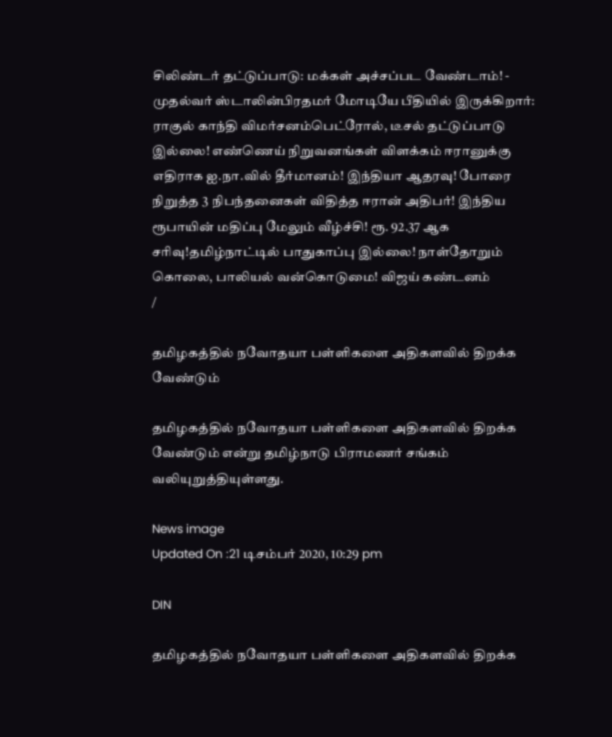சிலிண்டர் தட்டுப்பாடு: மக்கள் அச்சப்பட வேண்டாம்! - முதல்வர் ஸ்டாலின்பிரதமர் மோடியே பீதியில் இருக்கிறார்: ராகுல் காந்தி விமர்சனம்பெட்ரோல், டீசல் தட்டுப்பாடு இல்லை! எண்ணெய் நிறுவனங்கள் விளக்கம் ஈரானுக்கு எதிராக ஐ.நா.வில் தீர்மானம்! இந்தியா ஆதரவு! போரை நிறுத்த 3 நிபந்தனைகள் விதித்த ஈரான் அதிபர்! இந்திய ரூபாயின் மதிப்பு மேலும் வீழ்ச்சி! ரூ. 92.37 ஆக சரிவு!தமிழ்நாட்டில் பாதுகாப்பு இல்லை! நாள்தோறும் கொலை, பாலியல் வன்கொடுமை! விஜய் கண்டனம்
/

தமிழகத்தில் நவோதயா பள்ளிகளை அதிகளவில் திறக்க வேண்டும்

தமிழகத்தில் நவோதயா பள்ளிகளை அதிகளவில் திறக்க வேண்டும் என்று தமிழ்நாடு பிராமணர் சங்கம் வலியுறுத்தியுள்ளது.

News image
Updated On :21 டிசம்பர் 2020, 10:29 pm

DIN

தமிழகத்தில் நவோதயா பள்ளிகளை அதிகளவில் திறக்க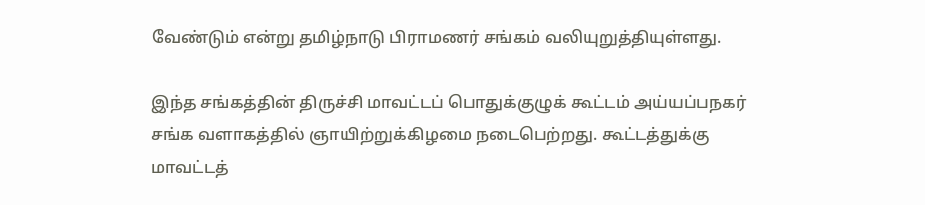வேண்டும் என்று தமிழ்நாடு பிராமணர் சங்கம் வலியுறுத்தியுள்ளது.

இந்த சங்கத்தின் திருச்சி மாவட்டப் பொதுக்குழுக் கூட்டம் அய்யப்பநகர் சங்க வளாகத்தில் ஞாயிற்றுக்கிழமை நடைபெற்றது. கூட்டத்துக்கு மாவட்டத்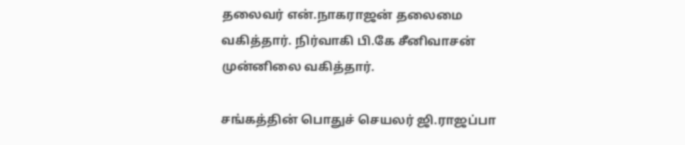தலைவர் என்.நாகராஜன் தலைமை வகித்தார். நிர்வாகி பி.கே சீனிவாசன் முன்னிலை வகித்தார்.

சங்கத்தின் பொதுச் செயலர் ஜி.ராஜப்பா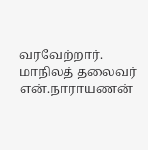வரவேற்றார். மாநிலத் தலைவர் என்.நாராயணன்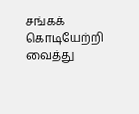சங்கக் கொடியேற்றி வைத்து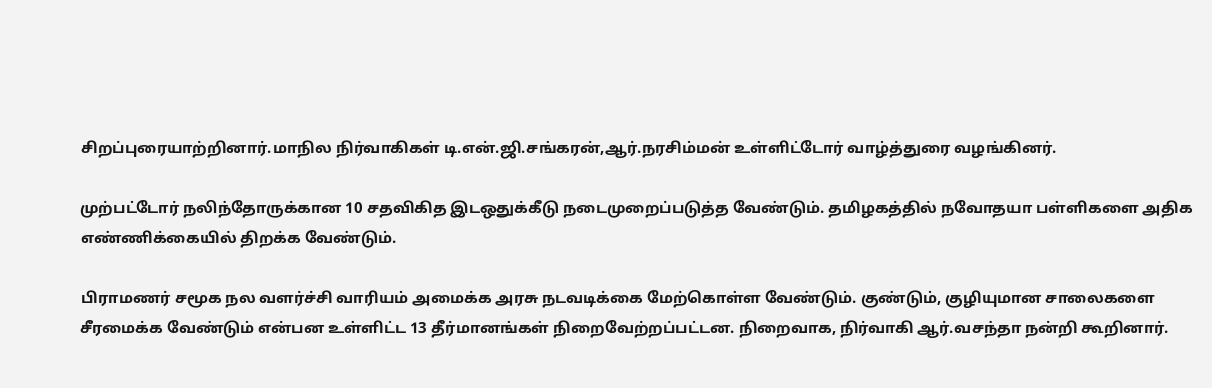சிறப்புரையாற்றினார்.மாநில நிர்வாகிகள் டி.என்.ஜி.சங்கரன்,ஆர்.நரசிம்மன் உள்ளிட்டோர் வாழ்த்துரை வழங்கினர்.

முற்பட்டோர் நலிந்தோருக்கான 10 சதவிகித இடஒதுக்கீடு நடைமுறைப்படுத்த வேண்டும். தமிழகத்தில் நவோதயா பள்ளிகளை அதிக எண்ணிக்கையில் திறக்க வேண்டும்.

பிராமணர் சமூக நல வளர்ச்சி வாரியம் அமைக்க அரசு நடவடிக்கை மேற்கொள்ள வேண்டும். குண்டும், குழியுமான சாலைகளை சீரமைக்க வேண்டும் என்பன உள்ளிட்ட 13 தீர்மானங்கள் நிறைவேற்றப்பட்டன. நிறைவாக, நிர்வாகி ஆர்.வசந்தா நன்றி கூறினார்.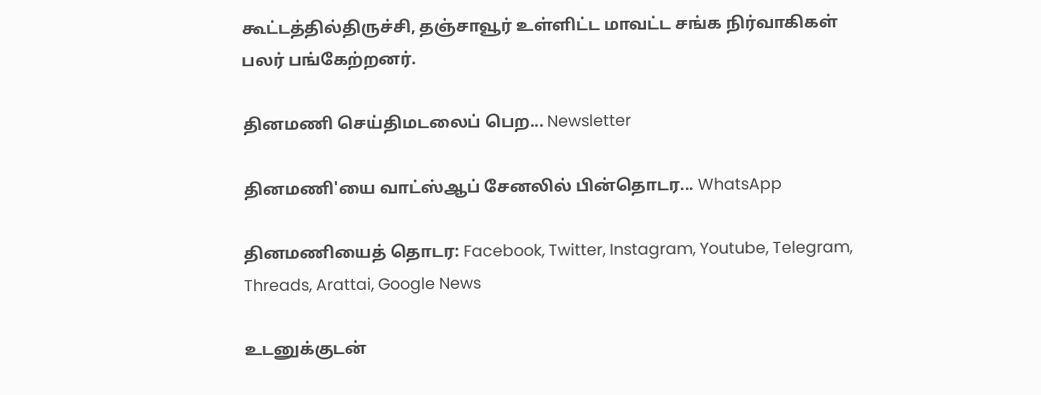கூட்டத்தில்திருச்சி, தஞ்சாவூர் உள்ளிட்ட மாவட்ட சங்க நிர்வாகிகள் பலர் பங்கேற்றனர்.

தினமணி செய்திமடலைப் பெற... Newsletter

தினமணி'யை வாட்ஸ்ஆப் சேனலில் பின்தொடர... WhatsApp

தினமணியைத் தொடர: Facebook, Twitter, Instagram, Youtube, Telegram, Threads, Arattai, Google News

உடனுக்குடன்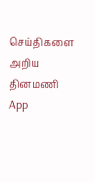செய்திகளை அறிய தினமணி App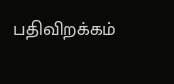பதிவிறக்கம்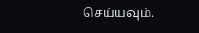செய்யவும்.